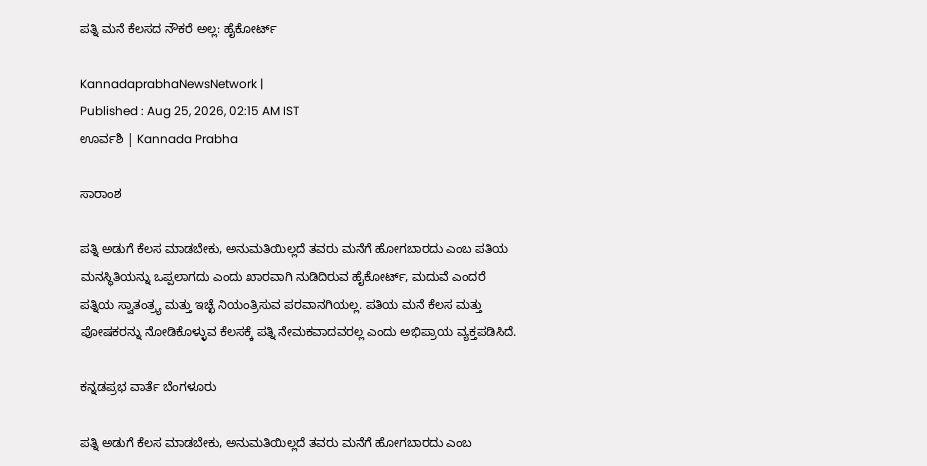ಪತ್ನಿ ಮನೆ ಕೆಲಸದ ನೌಕರೆ ಅಲ್ಲ: ಹೈಕೋರ್ಟ್‌

KannadaprabhaNewsNetwork |
Published : Aug 25, 2026, 02:15 AM IST
ಊರ್ವಶಿ | Kannada Prabha

ಸಾರಾಂಶ

ಪತ್ನಿ ಅಡುಗೆ ಕೆಲಸ ಮಾಡಬೇಕು, ಅನುಮತಿಯಿಲ್ಲದೆ ತವರು ಮನೆಗೆ ಹೋಗಬಾರದು ಎಂಬ ಪತಿಯ ಮನಸ್ಥಿತಿಯನ್ನು ಒಪ್ಪಲಾಗದು ಎಂದು ಖಾರವಾಗಿ ನುಡಿದಿರುವ ಹೈಕೋರ್ಟ್, ಮದುವೆ ಎಂದರೆ ಪತ್ನಿಯ ಸ್ವಾತಂತ್ರ್ಯ ಮತ್ತು ಇಚ್ಛೆ ನಿಯಂತ್ರಿಸುವ ಪರವಾನಗಿಯಲ್ಲ. ಪತಿಯ ಮನೆ ಕೆಲಸ ಮತ್ತು ಪೋಷಕರನ್ನು ನೋಡಿಕೊಳ್ಳುವ ಕೆಲಸಕ್ಕೆ ಪತ್ನಿ ನೇಮಕವಾದವರಲ್ಲ ಎಂದು ಅಭಿಪ್ರಾಯ ವ್ಯಕ್ತಪಡಿಸಿದೆ.

ಕನ್ನಡಪ್ರಭ ವಾರ್ತೆ ಬೆಂಗಳೂರು

ಪತ್ನಿ ಅಡುಗೆ ಕೆಲಸ ಮಾಡಬೇಕು, ಅನುಮತಿಯಿಲ್ಲದೆ ತವರು ಮನೆಗೆ ಹೋಗಬಾರದು ಎಂಬ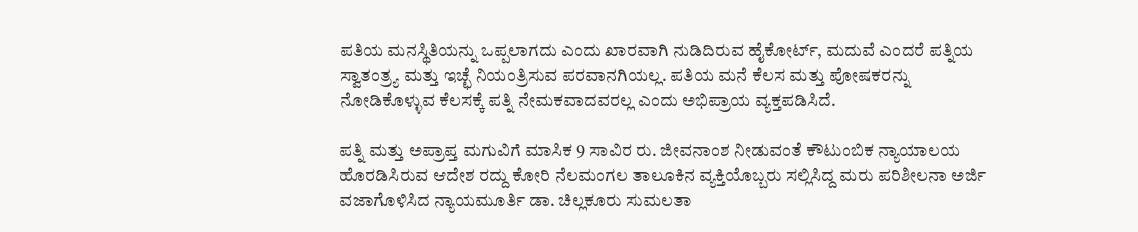ಪತಿಯ ಮನಸ್ಥಿತಿಯನ್ನು ಒಪ್ಪಲಾಗದು ಎಂದು ಖಾರವಾಗಿ ನುಡಿದಿರುವ ಹೈಕೋರ್ಟ್, ಮದುವೆ ಎಂದರೆ ಪತ್ನಿಯ ಸ್ವಾತಂತ್ರ್ಯ ಮತ್ತು ಇಚ್ಛೆ ನಿಯಂತ್ರಿಸುವ ಪರವಾನಗಿಯಲ್ಲ. ಪತಿಯ ಮನೆ ಕೆಲಸ ಮತ್ತು ಪೋಷಕರನ್ನು ನೋಡಿಕೊಳ್ಳುವ ಕೆಲಸಕ್ಕೆ ಪತ್ನಿ ನೇಮಕವಾದವರಲ್ಲ ಎಂದು ಅಭಿಪ್ರಾಯ ವ್ಯಕ್ತಪಡಿಸಿದೆ.

ಪತ್ನಿ ಮತ್ತು ಅಪ್ರಾಪ್ತ ಮಗುವಿಗೆ ಮಾಸಿಕ 9 ಸಾವಿರ ರು. ಜೀವನಾಂಶ ನೀಡುವಂತೆ ಕೌಟುಂಬಿಕ ನ್ಯಾಯಾಲಯ ಹೊರಡಿಸಿರುವ ಆದೇಶ ರದ್ದು ಕೋರಿ ನೆಲಮಂಗಲ ತಾಲೂಕಿನ ವ್ಯಕ್ತಿಯೊಬ್ಬರು ಸಲ್ಲಿಸಿದ್ದ ಮರು ಪರಿಶೀಲನಾ ಅರ್ಜಿ ವಜಾಗೊಳಿಸಿದ ನ್ಯಾಯಮೂರ್ತಿ ಡಾ. ಚಿಲ್ಲಕೂರು ಸುಮಲತಾ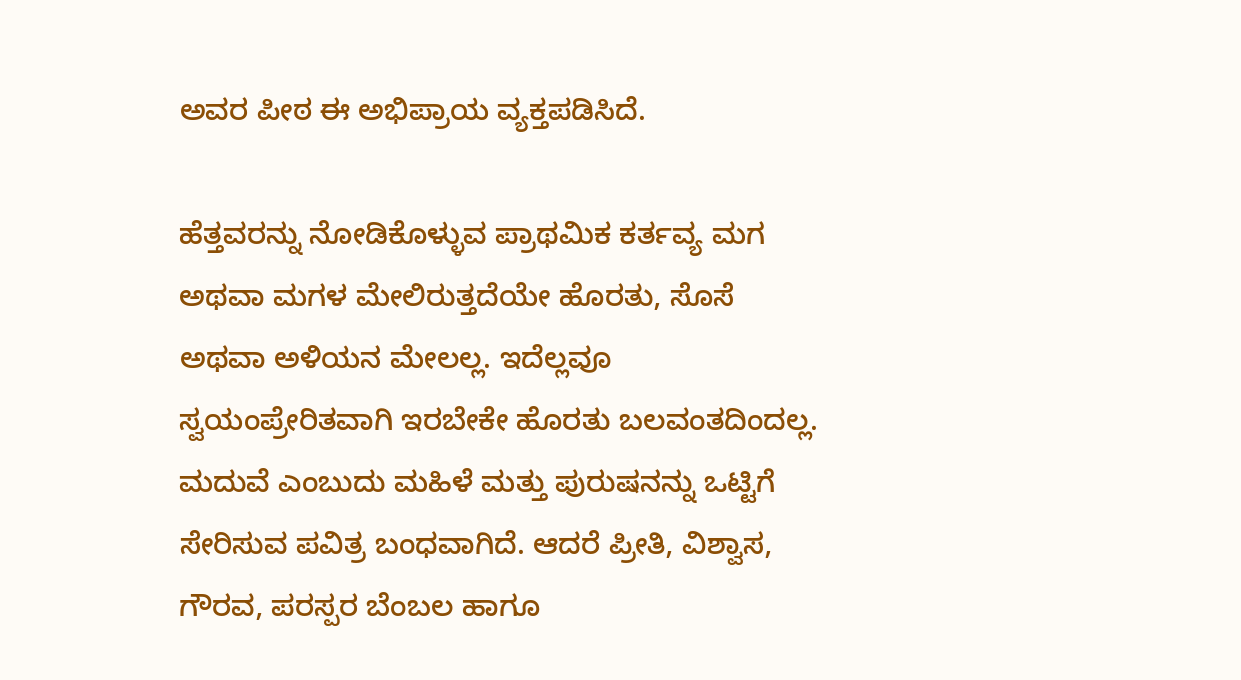ಅವರ ಪೀಠ ಈ ಅಭಿಪ್ರಾಯ ವ್ಯಕ್ತಪಡಿಸಿದೆ.

ಹೆತ್ತವರನ್ನು ನೋಡಿಕೊಳ್ಳುವ ಪ್ರಾಥಮಿಕ ಕರ್ತವ್ಯ ಮಗ ಅಥವಾ ಮಗಳ ಮೇಲಿರುತ್ತದೆಯೇ ಹೊರತು, ಸೊಸೆ ಅಥವಾ ಅಳಿಯನ ಮೇಲಲ್ಲ. ಇದೆಲ್ಲವೂ ಸ್ವಯಂಪ್ರೇರಿತವಾಗಿ ಇರಬೇಕೇ ಹೊರತು ಬಲವಂತದಿಂದಲ್ಲ. ಮದುವೆ ಎಂಬುದು ಮಹಿಳೆ ಮತ್ತು ಪುರುಷನನ್ನು ಒಟ್ಟಿಗೆ ಸೇರಿಸುವ ಪವಿತ್ರ ಬಂಧವಾಗಿದೆ. ಆದರೆ ಪ್ರೀತಿ, ವಿಶ್ವಾಸ, ಗೌರವ, ಪರಸ್ಪರ ಬೆಂಬಲ ಹಾಗೂ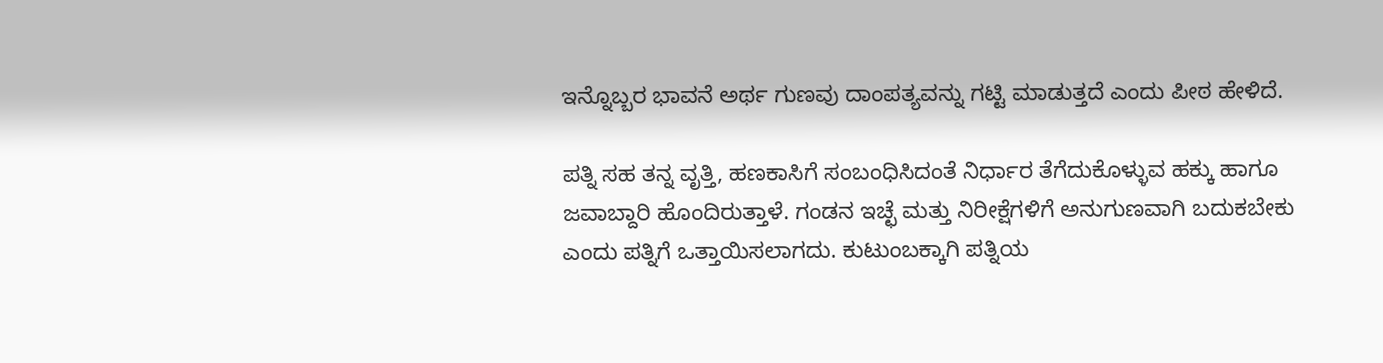ಇನ್ನೊಬ್ಬರ ಭಾವನೆ ಅರ್ಥ ಗುಣವು ದಾಂಪತ್ಯವನ್ನು ಗಟ್ಟಿ ಮಾಡುತ್ತದೆ ಎಂದು ಪೀಠ ಹೇಳಿದೆ.

ಪತ್ನಿ ಸಹ ತನ್ನ ವೃತ್ತಿ, ಹಣಕಾಸಿಗೆ ಸಂಬಂಧಿಸಿದಂತೆ ನಿರ್ಧಾರ ತೆಗೆದುಕೊಳ್ಳುವ ಹಕ್ಕು ಹಾಗೂ ಜವಾಬ್ದಾರಿ ಹೊಂದಿರುತ್ತಾಳೆ. ಗಂಡನ ಇಚ್ಛೆ ಮತ್ತು ನಿರೀಕ್ಷೆಗಳಿಗೆ ಅನುಗುಣವಾಗಿ ಬದುಕಬೇಕು ಎಂದು ಪತ್ನಿಗೆ ಒತ್ತಾಯಿಸಲಾಗದು. ಕುಟುಂಬಕ್ಕಾಗಿ ಪತ್ನಿಯ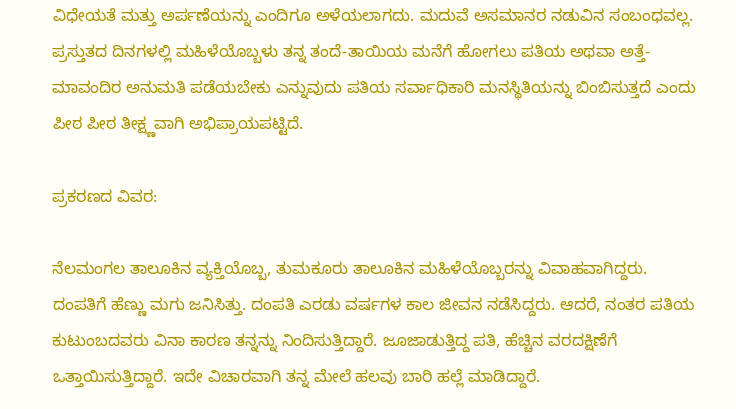ವಿಧೇಯತೆ ಮತ್ತು ಅರ್ಪಣೆಯನ್ನು ಎಂದಿಗೂ ಅಳೆಯಲಾಗದು. ಮದುವೆ ಅಸಮಾನರ ನಡುವಿನ ಸಂಬಂಧವಲ್ಲ. ಪ್ರಸ್ತುತದ ದಿನಗಳಲ್ಲಿ ಮಹಿಳೆಯೊಬ್ಬಳು ತನ್ನ ತಂದೆ-ತಾಯಿಯ ಮನೆಗೆ ಹೋಗಲು ಪತಿಯ ಅಥವಾ ಅತ್ತೆ-ಮಾವಂದಿರ ಅನುಮತಿ ಪಡೆಯಬೇಕು ಎನ್ನುವುದು ಪತಿಯ ಸರ್ವಾಧಿಕಾರಿ ಮನಸ್ಥಿತಿಯನ್ನು ಬಿಂಬಿಸುತ್ತದೆ ಎಂದು ಪೀಠ ಪೀಠ ತೀಕ್ಷ್ಣವಾಗಿ ಅಭಿಪ್ರಾಯಪಟ್ಟಿದೆ.

ಪ್ರಕರಣದ ವಿವರ:

ನೆಲಮಂಗಲ ತಾಲೂಕಿನ ವ್ಯಕ್ತಿಯೊಬ್ಬ, ತುಮಕೂರು ತಾಲೂಕಿನ ಮಹಿಳೆಯೊಬ್ಬರನ್ನು ವಿವಾಹವಾಗಿದ್ದರು. ದಂಪತಿಗೆ ಹೆಣ್ಣು ಮಗು ಜನಿಸಿತ್ತು. ದಂಪತಿ ಎರಡು ವರ್ಷಗಳ ಕಾಲ ಜೀವನ ನಡೆಸಿದ್ದರು. ಆದರೆ, ನಂತರ ಪತಿಯ ಕುಟುಂಬದವರು ವಿನಾ ಕಾರಣ ತನ್ನನ್ನು ನಿಂದಿಸುತ್ತಿದ್ದಾರೆ. ಜೂಜಾಡುತ್ತಿದ್ದ ಪತಿ, ಹೆಚ್ಚಿನ ವರದಕ್ಷಿಣೆಗೆ ಒತ್ತಾಯಿಸುತ್ತಿದ್ದಾರೆ. ಇದೇ ವಿಚಾರವಾಗಿ ತನ್ನ ಮೇಲೆ ಹಲವು ಬಾರಿ ಹಲ್ಲೆ ಮಾಡಿದ್ದಾರೆ.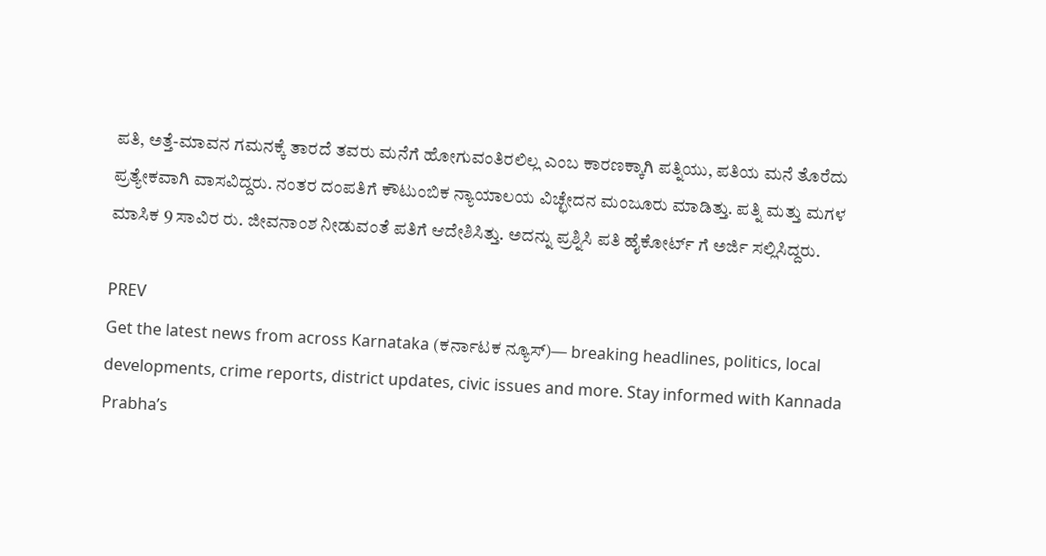ಪತಿ, ಅತ್ತೆ-ಮಾವನ ಗಮನಕ್ಕೆ ತಾರದೆ ತವರು ಮನೆಗೆ ಹೋಗುವಂತಿರಲಿಲ್ಲ ಎಂಬ ಕಾರಣಕ್ಕಾಗಿ ಪತ್ನಿಯು, ಪತಿಯ ಮನೆ ತೊರೆದು ಪ್ರತ್ಯೇಕವಾಗಿ ವಾಸವಿದ್ದರು. ನಂತರ ದಂಪತಿಗೆ ಕೌಟುಂಬಿಕ ನ್ಯಾಯಾಲಯ ವಿಚ್ಛೇದನ ಮಂಜೂರು ಮಾಡಿತ್ತು. ಪತ್ನಿ ಮತ್ತು ಮಗಳ ಮಾಸಿಕ 9 ಸಾವಿರ ರು. ಜೀವನಾಂಶ ನೀಡುವಂತೆ ಪತಿಗೆ ಆದೇಶಿಸಿತ್ತು. ಅದನ್ನು ಪ್ರಶ್ನಿಸಿ ಪತಿ ಹೈಕೋರ್ಟ್ ಗೆ ಅರ್ಜಿ ಸಲ್ಲಿಸಿದ್ದರು.

PREV
Get the latest news from across Karnataka (ಕರ್ನಾಟಕ ನ್ಯೂಸ್)— breaking headlines, politics, local developments, crime reports, district updates, civic issues and more. Stay informed with Kannada Prabha’s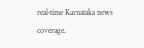real‑time Karnataka news coverage.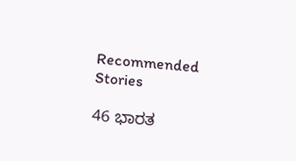Recommended Stories

46 ಭಾರತ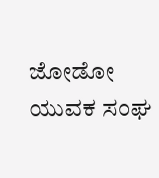ಜೋಡೋ ಯುವಕ ಸಂಘ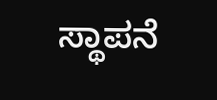ಸ್ಥಾಪನೆ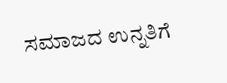ಸಮಾಜದ ಉನ್ನತಿಗೆ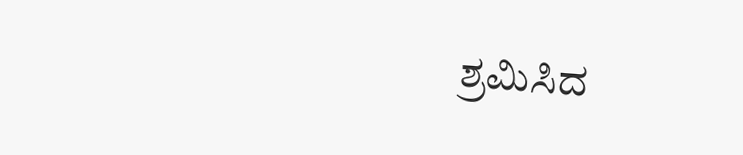ಶ್ರಮಿಸಿದ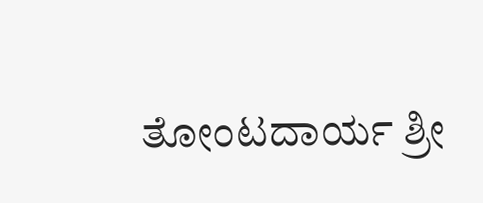ತೋಂಟದಾರ್ಯ ಶ್ರೀ